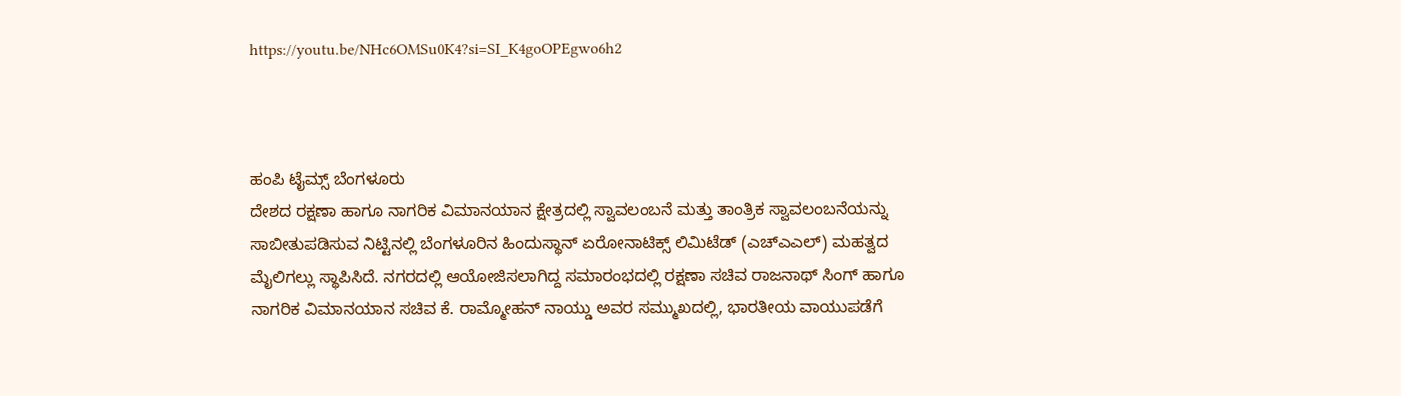https://youtu.be/NHc6OMSu0K4?si=SI_K4goOPEgwo6h2



ಹಂಪಿ ಟೈಮ್ಸ್ ಬೆಂಗಳೂರು
ದೇಶದ ರಕ್ಷಣಾ ಹಾಗೂ ನಾಗರಿಕ ವಿಮಾನಯಾನ ಕ್ಷೇತ್ರದಲ್ಲಿ ಸ್ವಾವಲಂಬನೆ ಮತ್ತು ತಾಂತ್ರಿಕ ಸ್ವಾವಲಂಬನೆಯನ್ನು ಸಾಬೀತುಪಡಿಸುವ ನಿಟ್ಟಿನಲ್ಲಿ ಬೆಂಗಳೂರಿನ ಹಿಂದುಸ್ಥಾನ್ ಏರೋನಾಟಿಕ್ಸ್ ಲಿಮಿಟೆಡ್ (ಎಚ್ಎಎಲ್) ಮಹತ್ವದ ಮೈಲಿಗಲ್ಲು ಸ್ಥಾಪಿಸಿದೆ. ನಗರದಲ್ಲಿ ಆಯೋಜಿಸಲಾಗಿದ್ದ ಸಮಾರಂಭದಲ್ಲಿ ರಕ್ಷಣಾ ಸಚಿವ ರಾಜನಾಥ್ ಸಿಂಗ್ ಹಾಗೂ ನಾಗರಿಕ ವಿಮಾನಯಾನ ಸಚಿವ ಕೆ. ರಾಮ್ಮೋಹನ್ ನಾಯ್ಡು ಅವರ ಸಮ್ಮುಖದಲ್ಲಿ, ಭಾರತೀಯ ವಾಯುಪಡೆಗೆ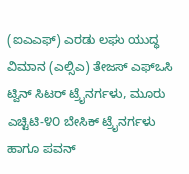(ಐಎಎಫ್) ಎರಡು ಲಘು ಯುದ್ಧ ವಿಮಾನ (ಎಲ್ಸಿಎ) ತೇಜಸ್ ಎಫ್ಒಸಿ ಟ್ವಿನ್ ಸಿಟರ್ ಟ್ರೈನರ್ಗಳು, ಮೂರು ಎಚ್ಟಿಟಿ-೪೦ ಬೇಸಿಕ್ ಟ್ರೈನರ್ಗಳು ಹಾಗೂ ಪವನ್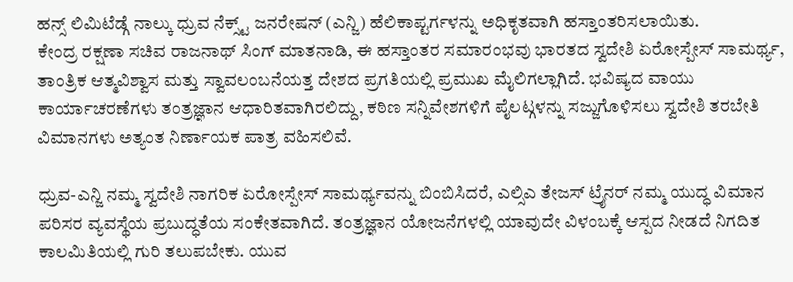ಹನ್ಸ್ ಲಿಮಿಟೆಡ್ಗೆ ನಾಲ್ಕು ಧ್ರುವ ನೆಕ್ಸ್ಟ್ ಜನರೇಷನ್ (ಎನ್ಜಿ) ಹೆಲಿಕಾಪ್ಟರ್ಗಳನ್ನು ಅಧಿಕೃತವಾಗಿ ಹಸ್ತಾಂತರಿಸಲಾಯಿತು.
ಕೇಂದ್ರ ರಕ್ಷಣಾ ಸಚಿವ ರಾಜನಾಥ್ ಸಿಂಗ್ ಮಾತನಾಡಿ, ಈ ಹಸ್ತಾಂತರ ಸಮಾರಂಭವು ಭಾರತದ ಸ್ವದೇಶಿ ಏರೋಸ್ಪೇಸ್ ಸಾಮರ್ಥ್ಯ, ತಾಂತ್ರಿಕ ಆತ್ಮವಿಶ್ವಾಸ ಮತ್ತು ಸ್ವಾವಲಂಬನೆಯತ್ತ ದೇಶದ ಪ್ರಗತಿಯಲ್ಲಿ ಪ್ರಮುಖ ಮೈಲಿಗಲ್ಲಾಗಿದೆ. ಭವಿಷ್ಯದ ವಾಯು ಕಾರ್ಯಾಚರಣೆಗಳು ತಂತ್ರಜ್ಞಾನ ಆಧಾರಿತವಾಗಿರಲಿದ್ದು, ಕಠಿಣ ಸನ್ನಿವೇಶಗಳಿಗೆ ಪೈಲಟ್ಗಳನ್ನು ಸಜ್ಜುಗೊಳಿಸಲು ಸ್ವದೇಶಿ ತರಬೇತಿ ವಿಮಾನಗಳು ಅತ್ಯಂತ ನಿರ್ಣಾಯಕ ಪಾತ್ರ ವಹಿಸಲಿವೆ.

ಧ್ರುವ-ಎನ್ಜಿ ನಮ್ಮ ಸ್ವದೇಶಿ ನಾಗರಿಕ ಏರೋಸ್ಪೇಸ್ ಸಾಮರ್ಥ್ಯವನ್ನು ಬಿಂಬಿಸಿದರೆ, ಎಲ್ಸಿಎ ತೇಜಸ್ ಟ್ರೈನರ್ ನಮ್ಮ ಯುದ್ಧ ವಿಮಾನ ಪರಿಸರ ವ್ಯವಸ್ಥೆಯ ಪ್ರಬುದ್ಧತೆಯ ಸಂಕೇತವಾಗಿದೆ. ತಂತ್ರಜ್ಞಾನ ಯೋಜನೆಗಳಲ್ಲಿ ಯಾವುದೇ ವಿಳಂಬಕ್ಕೆ ಆಸ್ಪದ ನೀಡದೆ ನಿಗದಿತ ಕಾಲಮಿತಿಯಲ್ಲಿ ಗುರಿ ತಲುಪಬೇಕು. ಯುವ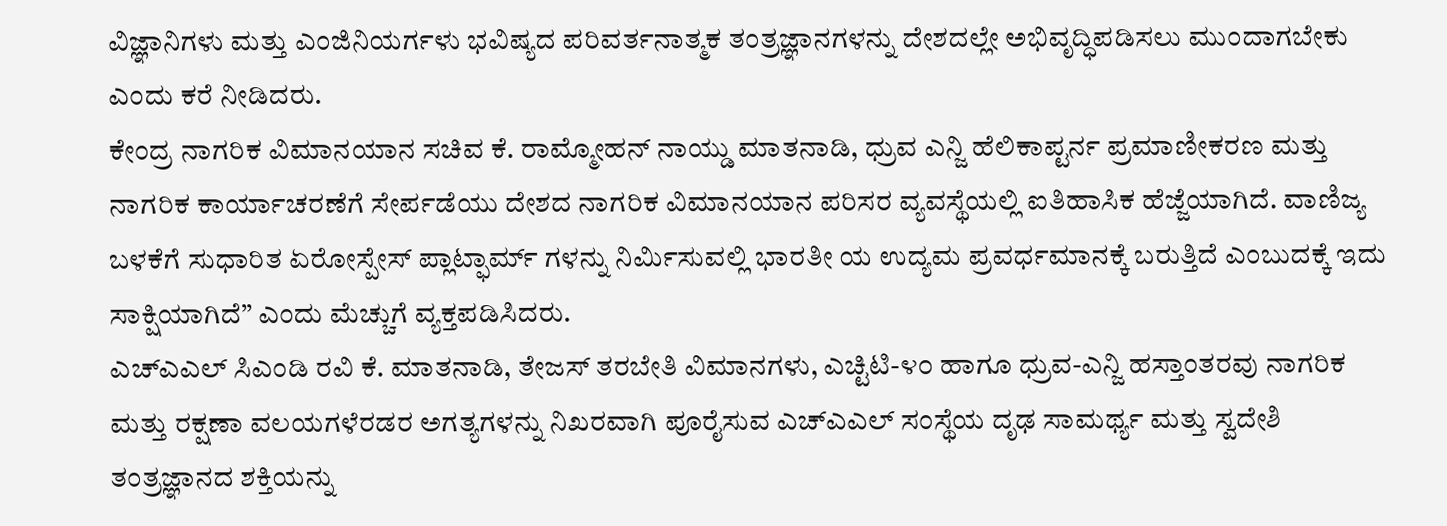ವಿಜ್ಞಾನಿಗಳು ಮತ್ತು ಎಂಜಿನಿಯರ್ಗಳು ಭವಿಷ್ಯದ ಪರಿವರ್ತನಾತ್ಮಕ ತಂತ್ರಜ್ಞಾನಗಳನ್ನು ದೇಶದಲ್ಲೇ ಅಭಿವೃದ್ಧಿಪಡಿಸಲು ಮುಂದಾಗಬೇಕು ಎಂದು ಕರೆ ನೀಡಿದರು.
ಕೇಂದ್ರ ನಾಗರಿಕ ವಿಮಾನಯಾನ ಸಚಿವ ಕೆ. ರಾಮ್ಮೋಹನ್ ನಾಯ್ಡು ಮಾತನಾಡಿ, ಧ್ರುವ ಎನ್ಜಿ ಹೆಲಿಕಾಪ್ಟರ್ನ ಪ್ರಮಾಣೀಕರಣ ಮತ್ತು ನಾಗರಿಕ ಕಾರ್ಯಾಚರಣೆಗೆ ಸೇರ್ಪಡೆಯು ದೇಶದ ನಾಗರಿಕ ವಿಮಾನಯಾನ ಪರಿಸರ ವ್ಯವಸ್ಥೆಯಲ್ಲಿ ಐತಿಹಾಸಿಕ ಹೆಜ್ಜೆಯಾಗಿದೆ. ವಾಣಿಜ್ಯ ಬಳಕೆಗೆ ಸುಧಾರಿತ ಏರೋಸ್ಪೇಸ್ ಪ್ಲಾಟ್ಫಾರ್ಮ್ ಗಳನ್ನು ನಿರ್ಮಿಸುವಲ್ಲಿ ಭಾರತೀ ಯ ಉದ್ಯಮ ಪ್ರವರ್ಧಮಾನಕ್ಕೆ ಬರುತ್ತಿದೆ ಎಂಬುದಕ್ಕೆ ಇದು ಸಾಕ್ಷಿಯಾಗಿದೆ” ಎಂದು ಮೆಚ್ಚುಗೆ ವ್ಯಕ್ತಪಡಿಸಿದರು.
ಎಚ್ಎಎಲ್ ಸಿಎಂಡಿ ರವಿ ಕೆ. ಮಾತನಾಡಿ, ತೇಜಸ್ ತರಬೇತಿ ವಿಮಾನಗಳು, ಎಚ್ಟಿಟಿ-೪೦ ಹಾಗೂ ಧ್ರುವ-ಎನ್ಜಿ ಹಸ್ತಾಂತರವು ನಾಗರಿಕ ಮತ್ತು ರಕ್ಷಣಾ ವಲಯಗಳೆರಡರ ಅಗತ್ಯಗಳನ್ನು ನಿಖರವಾಗಿ ಪೂರೈಸುವ ಎಚ್ಎಎಲ್ ಸಂಸ್ಥೆಯ ದೃಢ ಸಾಮರ್ಥ್ಯ ಮತ್ತು ಸ್ವದೇಶಿ ತಂತ್ರಜ್ಞಾನದ ಶಕ್ತಿಯನ್ನು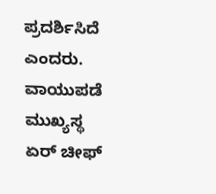ಪ್ರದರ್ಶಿಸಿದೆ ಎಂದರು. ವಾಯುಪಡೆ ಮುಖ್ಯಸ್ಥ ಏರ್ ಚೀಫ್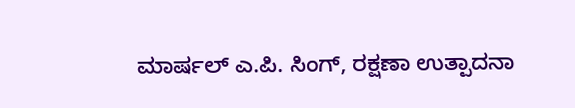ಮಾರ್ಷಲ್ ಎ.ಪಿ. ಸಿಂಗ್, ರಕ್ಷಣಾ ಉತ್ಪಾದನಾ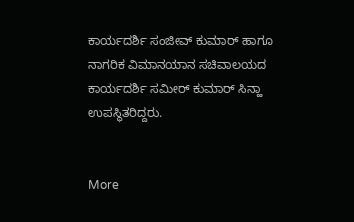ಕಾರ್ಯದರ್ಶಿ ಸಂಜೀವ್ ಕುಮಾರ್ ಹಾಗೂ ನಾಗರಿಕ ವಿಮಾನಯಾನ ಸಚಿವಾಲಯದ ಕಾರ್ಯದರ್ಶಿ ಸಮೀರ್ ಕುಮಾರ್ ಸಿನ್ಹಾ ಉಪಸ್ಥಿತರಿದ್ದರು.


More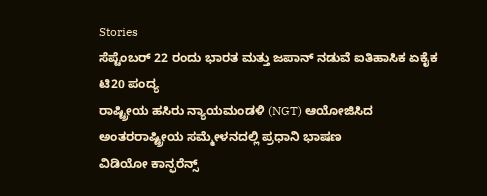Stories
ಸೆಪ್ಟೆಂಬರ್ 22 ರಂದು ಭಾರತ ಮತ್ತು ಜಪಾನ್ ನಡುವೆ ಐತಿಹಾಸಿಕ ಏಕೈಕ ಟಿ20 ಪಂದ್ಯ
ರಾಷ್ಟ್ರೀಯ ಹಸಿರು ನ್ಯಾಯಮಂಡಳಿ (NGT) ಆಯೋಜಿಸಿದ ಅಂತರರಾಷ್ಟ್ರೀಯ ಸಮ್ಮೇಳನದಲ್ಲಿ ಪ್ರಧಾನಿ ಭಾಷಣ
ವಿಡಿಯೋ ಕಾನ್ಫರೆನ್ಸ್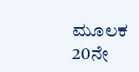ಮೂಲಕ 20ನೇ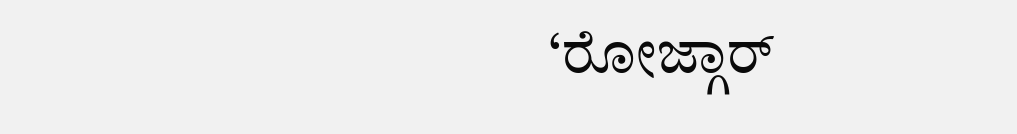‘ರೋಜ್ಗಾರ್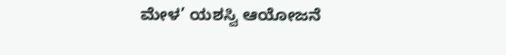ಮೇಳ’ ಯಶಸ್ವಿ ಆಯೋಜನೆ